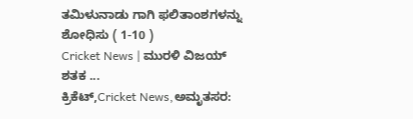ತಮಿಳುನಾಡು ಗಾಗಿ ಫಲಿತಾಂಶಗಳನ್ನು ಶೋಧಿಸು ( 1-10 )
Cricket News | ಮುರಳಿ ವಿಜಯ್ ಶತಕ ...
ಕ್ರಿಕೆಟ್,Cricket News,ಅಮೃತಸರ: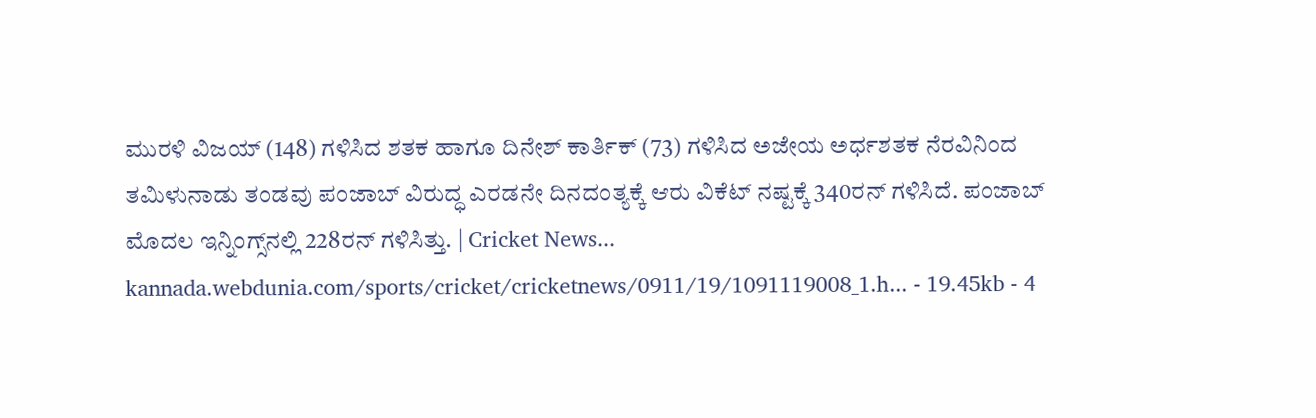ಮುರಳಿ ವಿಜಯ್ (148) ಗಳಿಸಿದ ಶತಕ ಹಾಗೂ ದಿನೇಶ್ ಕಾರ್ತಿಕ್ (73) ಗಳಿಸಿದ ಅಜೇಯ ಅರ್ಧಶತಕ ನೆರವಿನಿಂದ ತಮಿಳುನಾಡು ತಂಡವು ಪಂಜಾಬ್ ವಿರುದ್ಧ ಎರಡನೇ ದಿನದಂತ್ಯಕ್ಕೆ ಆರು ವಿಕೆಟ್ ನಷ್ಟಕ್ಕೆ 340ರನ್ ಗಳಿಸಿದೆ. ಪಂಜಾಬ್ ಮೊದಲ ಇನ್ನಿಂಗ್ಸ್‌ನಲ್ಲಿ 228ರನ್ ಗಳಿಸಿತ್ತು. | Cricket News...
kannada.webdunia.com/sports/cricket/cricketnews/0911/19/1091119008_1.h... - 19.45kb - 4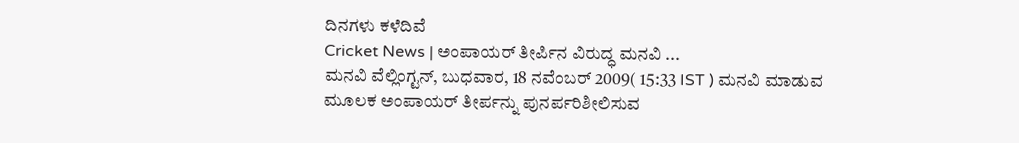ದಿನಗಳು ಕಳೆದಿವೆ
Cricket News | ಅಂಪಾಯರ್ ತೀರ್ಪಿನ ವಿರುದ್ಧ ಮನವಿ ...
ಮನವಿ ವೆಲ್ಲಿಂಗ್ಟನ್, ಬುಧವಾರ, 18 ನವೆಂಬರ್ 2009( 15:33 IST ) ಮನವಿ ಮಾಡುವ ಮೂಲಕ ಅಂಪಾಯರ್ ತೀರ್ಪನ್ನು ಪುನರ್ಪರಿಶೀಲಿಸುವ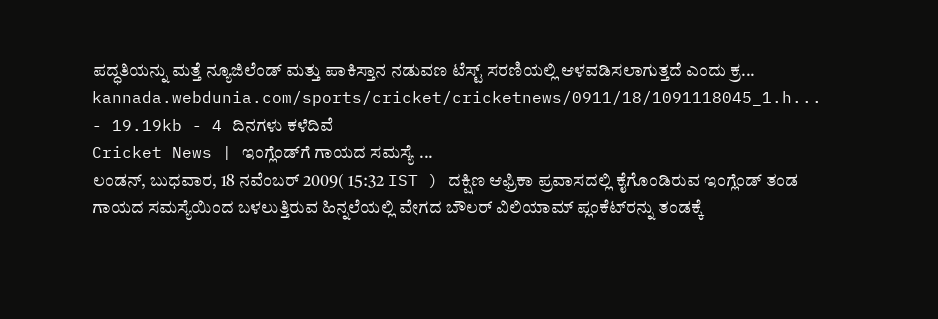ಪದ್ಧತಿಯನ್ನು ಮತ್ತೆ ನ್ಯೂಜಿಲೆಂಡ್ ಮತ್ತು ಪಾಕಿಸ್ತಾನ ನಡುವಣ ಟೆಸ್ಟ್ ಸರಣಿಯಲ್ಲಿ ಆಳವಡಿಸಲಾಗುತ್ತದೆ ಎಂದು ಕ್ರ...
kannada.webdunia.com/sports/cricket/cricketnews/0911/18/1091118045_1.h... - 19.19kb - 4 ದಿನಗಳು ಕಳೆದಿವೆ
Cricket News | ಇಂಗ್ಲೆಂಡ್‌ಗೆ ಗಾಯದ ಸಮಸ್ಯೆ ...
ಲಂಡನ್, ಬುಧವಾರ, 18 ನವೆಂಬರ್ 2009( 15:32 IST ) ದಕ್ಷಿಣ ಆಫ್ರಿಕಾ ಪ್ರವಾಸದಲ್ಲಿ ಕೈಗೊಂಡಿರುವ ಇಂಗ್ಲೆಂಡ್ ತಂಡ ಗಾಯದ ಸಮಸ್ಯೆಯಿಂದ ಬಳಲುತ್ತಿರುವ ಹಿನ್ನಲೆಯಲ್ಲಿ ವೇಗದ ಬೌಲರ್ ವಿಲಿಯಾಮ್ ಪ್ಲಂಕೆಟ್‌ರನ್ನು ತಂಡಕ್ಕೆ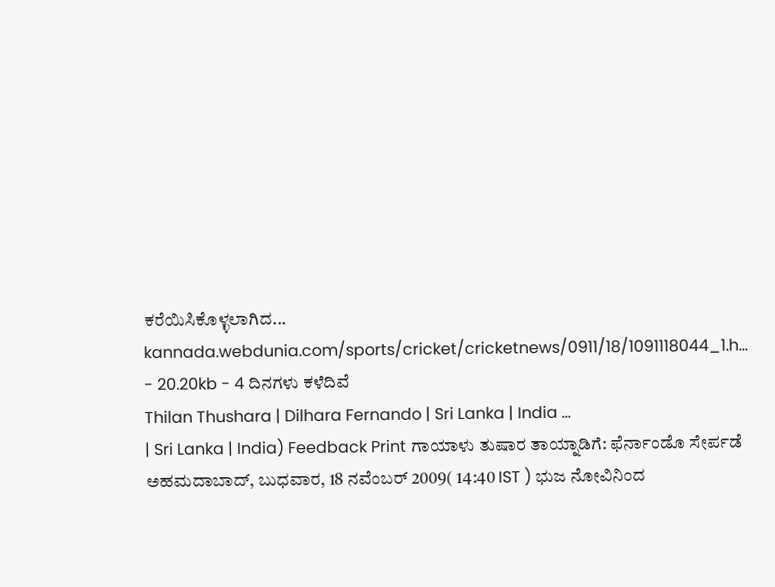ಕರೆಯಿಸಿಕೊಳ್ಳಲಾಗಿದ...
kannada.webdunia.com/sports/cricket/cricketnews/0911/18/1091118044_1.h... - 20.20kb - 4 ದಿನಗಳು ಕಳೆದಿವೆ
Thilan Thushara | Dilhara Fernando | Sri Lanka | India ...
| Sri Lanka | India) Feedback Print ಗಾಯಾಳು ತುಷಾರ ತಾಯ್ನಾಡಿಗೆ: ಫೆರ್ನಾಂಡೊ ಸೇರ್ಪಡೆ ಅಹಮದಾಬಾದ್, ಬುಧವಾರ, 18 ನವೆಂಬರ್ 2009( 14:40 IST ) ಭುಜ ನೋವಿನಿಂದ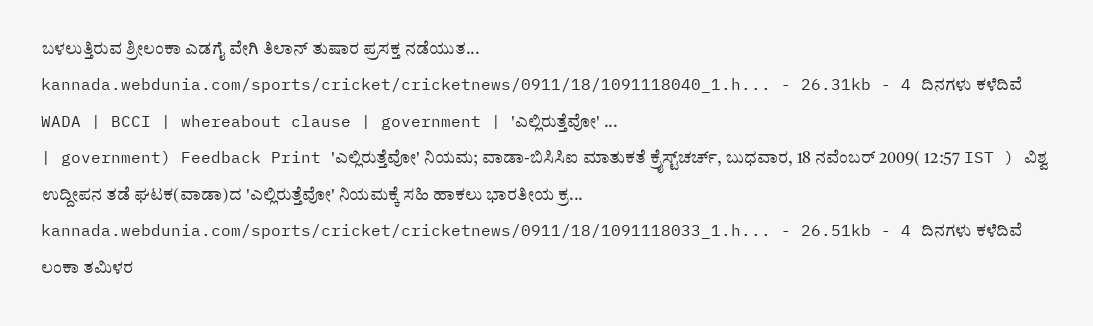ಬಳಲುತ್ತಿರುವ ಶ್ರೀಲಂಕಾ ಎಡಗೈ ವೇಗಿ ತಿಲಾನ್ ತುಷಾರ ಪ್ರಸಕ್ತ ನಡೆಯುತ...
kannada.webdunia.com/sports/cricket/cricketnews/0911/18/1091118040_1.h... - 26.31kb - 4 ದಿನಗಳು ಕಳೆದಿವೆ
WADA | BCCI | whereabout clause | government | 'ಎಲ್ಲಿರುತ್ತೆವೋ' ...
| government) Feedback Print 'ಎಲ್ಲಿರುತ್ತೆವೋ' ನಿಯಮ; ವಾಡಾ-ಬಿಸಿಸಿಐ ಮಾತುಕತೆ ಕ್ರೈಸ್ಟ್‌ಚರ್ಚ್, ಬುಧವಾರ, 18 ನವೆಂಬರ್ 2009( 12:57 IST ) ವಿಶ್ವ ಉದ್ದೀಪನ ತಡೆ ಘಟಕ(ವಾಡಾ)ದ 'ಎಲ್ಲಿರುತ್ತೆವೋ' ನಿಯಮಕ್ಕೆ ಸಹಿ ಹಾಕಲು ಭಾರತೀಯ ಕ್ರ...
kannada.webdunia.com/sports/cricket/cricketnews/0911/18/1091118033_1.h... - 26.51kb - 4 ದಿನಗಳು ಕಳೆದಿವೆ
ಲಂಕಾ ತಮಿಳರ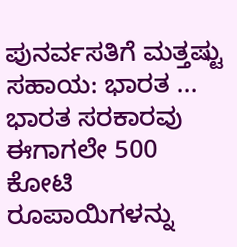ಪುನರ್ವಸತಿಗೆ ಮತ್ತಷ್ಟು ಸಹಾಯ: ಭಾರತ ...
ಭಾರತ ಸರಕಾರವು ಈಗಾಗಲೇ 500 ಕೋಟಿ ರೂಪಾಯಿಗಳನ್ನು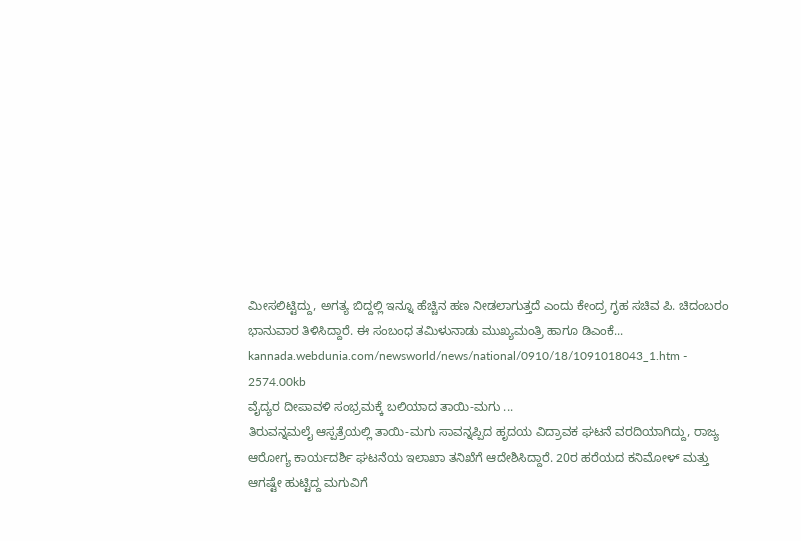ಮೀಸಲಿಟ್ಟಿದ್ದು, ಅಗತ್ಯ ಬಿದ್ದಲ್ಲಿ ಇನ್ನೂ ಹೆಚ್ಚಿನ ಹಣ ನೀಡಲಾಗುತ್ತದೆ ಎಂದು ಕೇಂದ್ರ ಗೃಹ ಸಚಿವ ಪಿ. ಚಿದಂಬರಂ ಭಾನುವಾರ ತಿಳಿಸಿದ್ದಾರೆ. ಈ ಸಂಬಂಧ ತಮಿಳುನಾಡು ಮುಖ್ಯಮಂತ್ರಿ ಹಾಗೂ ಡಿಎಂಕೆ...
kannada.webdunia.com/newsworld/news/national/0910/18/1091018043_1.htm - 2574.00kb
ವೈದ್ಯರ ದೀಪಾವಳಿ ಸಂಭ್ರಮಕ್ಕೆ ಬಲಿಯಾದ ತಾಯಿ-ಮಗು ...
ತಿರುವನ್ನಮಲೈ ಆಸ್ಪತ್ರೆಯಲ್ಲಿ ತಾಯಿ-ಮಗು ಸಾವನ್ನಪ್ಪಿದ ಹೃದಯ ವಿದ್ರಾವಕ ಘಟನೆ ವರದಿಯಾಗಿದ್ದು, ರಾಜ್ಯ ಆರೋಗ್ಯ ಕಾರ್ಯದರ್ಶಿ ಘಟನೆಯ ಇಲಾಖಾ ತನಿಖೆಗೆ ಆದೇಶಿಸಿದ್ದಾರೆ. 20ರ ಹರೆಯದ ಕನಿಮೋಳ್ ಮತ್ತು ಆಗಷ್ಟೇ ಹುಟ್ಟಿದ್ದ ಮಗುವಿಗೆ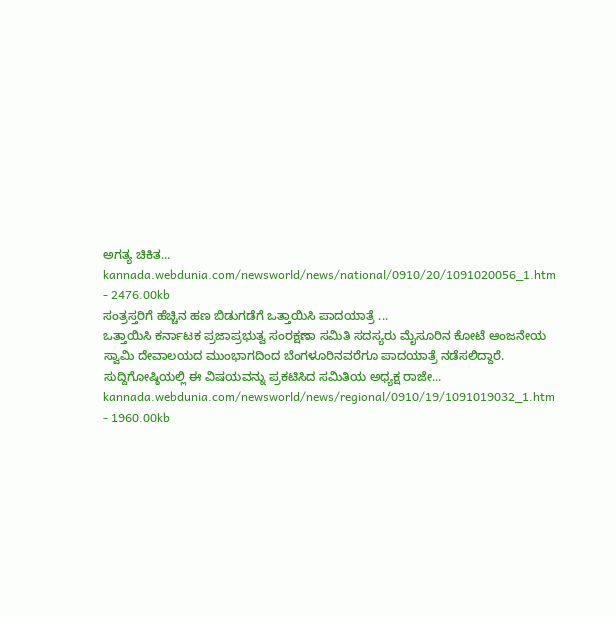ಅಗತ್ಯ ಚಿಕಿತ...
kannada.webdunia.com/newsworld/news/national/0910/20/1091020056_1.htm - 2476.00kb
ಸಂತ್ರಸ್ತರಿಗೆ ಹೆಚ್ಚಿನ ಹಣ ಬಿಡುಗಡೆಗೆ ಒತ್ತಾಯಿಸಿ ಪಾದಯಾತ್ರೆ ...
ಒತ್ತಾಯಿಸಿ ಕರ್ನಾಟಕ ಪ್ರಜಾಪ್ರಭುತ್ವ ಸಂರಕ್ಷಣಾ ಸಮಿತಿ ಸದಸ್ಯರು ಮೈಸೂರಿನ ಕೋಟೆ ಆಂಜನೇಯ ಸ್ವಾಮಿ ದೇವಾಲಯದ ಮುಂಭಾಗದಿಂದ ಬೆಂಗಳೂರಿನವರೆಗೂ ಪಾದಯಾತ್ರೆ ನಡೆಸಲಿದ್ದಾರೆ. ಸುದ್ದಿಗೋಷ್ಠಿಯಲ್ಲಿ ಈ ವಿಷಯವನ್ನು ಪ್ರಕಟಿಸಿದ ಸಮಿತಿಯ ಅಧ್ಯಕ್ಷ ರಾಜೇ...
kannada.webdunia.com/newsworld/news/regional/0910/19/1091019032_1.htm - 1960.00kb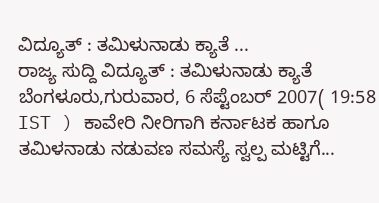ವಿದ್ಯೂತ್ : ತಮಿಳುನಾಡು ಕ್ಯಾತೆ ...
ರಾಜ್ಯ ಸುದ್ದಿ ವಿದ್ಯೂತ್ : ತಮಿಳುನಾಡು ಕ್ಯಾತೆ ಬೆಂಗಳೂರು,ಗುರುವಾರ, 6 ಸೆಪ್ಟೆಂಬರ್ 2007( 19:58 IST ) ಕಾವೇರಿ ನೀರಿಗಾಗಿ ಕರ್ನಾಟಕ ಹಾಗೂ ತಮಿಳನಾಡು ನಡುವಣ ಸಮಸ್ಯೆ ಸ್ವಲ್ಪ ಮಟ್ಟಿಗೆ...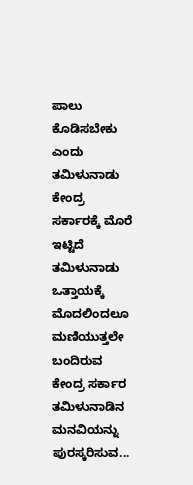ಪಾಲು ಕೊಡಿಸಬೇಕು ಎಂದು ತಮಿಳುನಾಡು ಕೇಂದ್ರ ಸರ್ಕಾರಕ್ಕೆ ಮೊರೆ ಇಟ್ಟಿದೆ ತಮಿಳುನಾಡು ಒತ್ತಾಯಕ್ಕೆ ಮೊದಲಿಂದಲೂ ಮಣಿಯುತ್ತಲೇ ಬಂದಿರುವ ಕೇಂದ್ರ ಸರ್ಕಾರ ತಮಿಳುನಾಡಿನ ಮನವಿಯನ್ನು ಪುರಸ್ಕರಿಸುವ...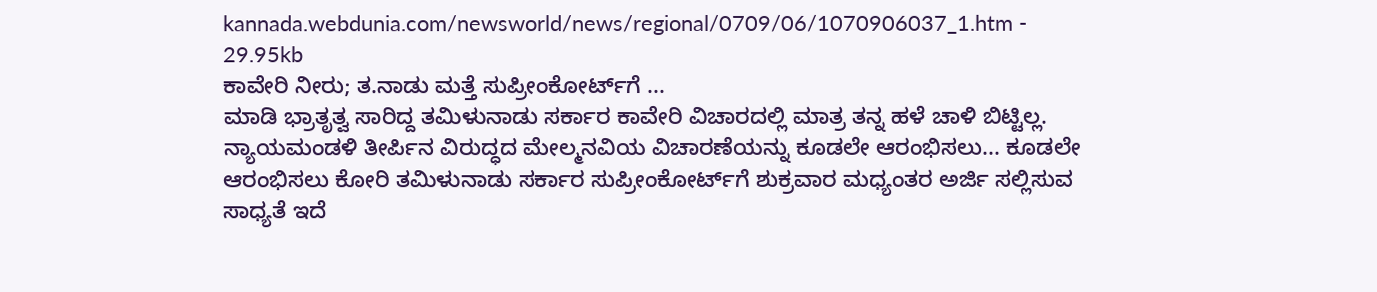kannada.webdunia.com/newsworld/news/regional/0709/06/1070906037_1.htm - 29.95kb
ಕಾವೇರಿ ನೀರು; ತ.ನಾಡು ಮತ್ತೆ ಸುಪ್ರೀಂಕೋರ್ಟ್‌ಗೆ ...
ಮಾಡಿ ಭ್ರಾತೃತ್ವ ಸಾರಿದ್ದ ತಮಿಳುನಾಡು ಸರ್ಕಾರ ಕಾವೇರಿ ವಿಚಾರದಲ್ಲಿ ಮಾತ್ರ ತನ್ನ ಹಳೆ ಚಾಳಿ ಬಿಟ್ಟಿಲ್ಲ. ನ್ಯಾಯಮಂಡಳಿ ತೀರ್ಪಿನ ವಿರುದ್ಧದ ಮೇಲ್ಮನವಿಯ ವಿಚಾರಣೆಯನ್ನು ಕೂಡಲೇ ಆರಂಭಿಸಲು... ಕೂಡಲೇ ಆರಂಭಿಸಲು ಕೋರಿ ತಮಿಳುನಾಡು ಸರ್ಕಾರ ಸುಪ್ರೀಂಕೋರ್ಟ್‌ಗೆ ಶುಕ್ರವಾರ ಮಧ್ಯಂತರ ಅರ್ಜಿ ಸಲ್ಲಿಸುವ ಸಾಧ್ಯತೆ ಇದೆ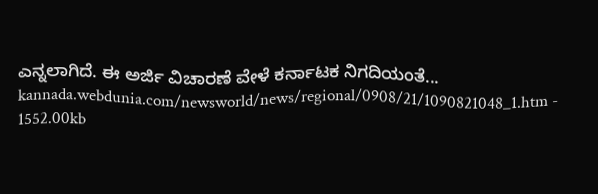ಎನ್ನಲಾಗಿದೆ. ಈ ಅರ್ಜಿ ವಿಚಾರಣೆ ವೇಳೆ ಕರ್ನಾಟಕ ನಿಗದಿಯಂತೆ...
kannada.webdunia.com/newsworld/news/regional/0908/21/1090821048_1.htm - 1552.00kb